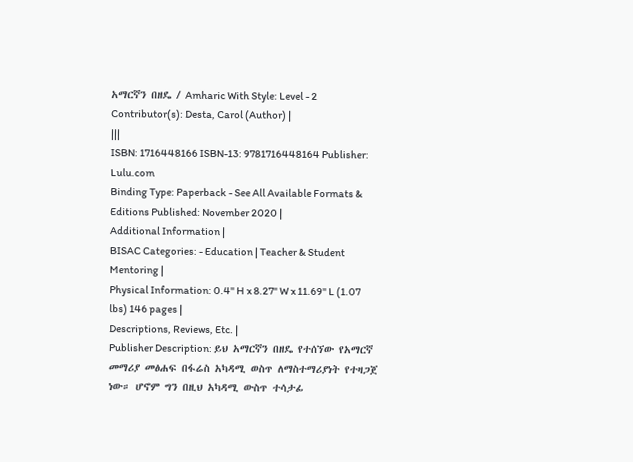አማርኛን በዘዴ / Amharic With Style: Level - 2 Contributor(s): Desta, Carol (Author) |
|||
ISBN: 1716448166 ISBN-13: 9781716448164 Publisher: Lulu.com
Binding Type: Paperback - See All Available Formats & Editions Published: November 2020 |
Additional Information |
BISAC Categories: - Education | Teacher & Student Mentoring |
Physical Information: 0.4" H x 8.27" W x 11.69" L (1.07 lbs) 146 pages |
Descriptions, Reviews, Etc. |
Publisher Description: ይህ አማርኛን በዘዴ የተሰኘው የአማርኛ መማሪያ መፅሐፍ በፋሬስ አካዳሚ ወስጥ ለማስተማሪያነት የተዛጋጀ ነው። ሆኖም ግን በዚህ አካዳሚ ውስጥ ተሳታፊ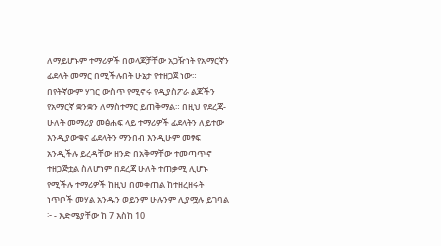ለማይሆኑም ተማሪዎች በወላጆቻቸው አጋዥነት የአማርኛን ፊደላት መማር በሚችሉበት ሁኔታ የተዘጋጀ ነው። በየትኛውም ሃገር ውስጥ የሚኖሩ የዲያስፖራ ልጆችን የአማርኛ ቋንቋን ለማስተማር ይጠቅማል። በዚህ የደረጃ-ሁለት መማሪያ መፅሐፍ ላይ ተማሪዎች ፊደላትን ለይተው እንዲያውቁና ፊደላትን ማንበብ እንዲሁም መፃፍ አንዲችሉ ይረዳቸው ዘንድ በአቅማቸው ተመጣጥኖ ተዘጋጅቷል ስለሆነም በደረጃ ሁለት ተጠቃሚ ሊሆኑ የሚችሉ ተማሪዎች ከዚህ በመቀጠል ከተዘረዘሩት ነጥቦች መሃል አንዱን ወይንም ሁሉንም ሊያሟሉ ይገባል ፦ - እድሜያቸው ከ 7 እስከ 10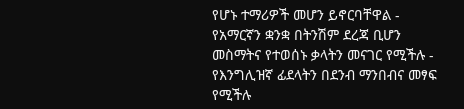የሆኑ ተማሪዎች መሆን ይኖርባቸዋል - የአማርኛን ቋንቋ በትንሽም ደረጃ ቢሆን መስማትና የተወሰኑ ቃላትን መናገር የሚችሉ - የእንግሊዝኛ ፊደላትን በደንብ ማንበብና መፃፍ የሚችሉ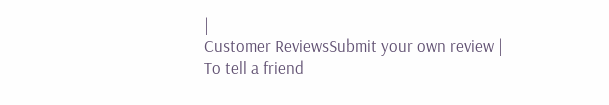|
Customer ReviewsSubmit your own review |
To tell a friend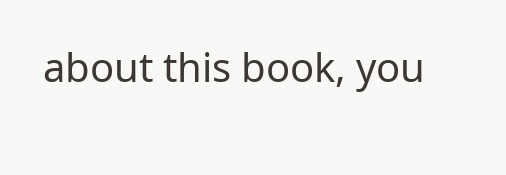about this book, you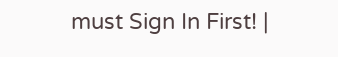must Sign In First! |